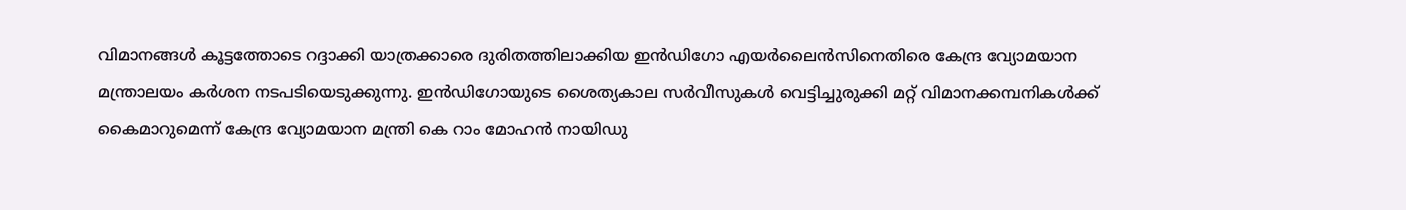വിമാനങ്ങൾ കൂട്ടത്തോടെ റദ്ദാക്കി യാത്രക്കാരെ ദുരിതത്തിലാക്കിയ ഇൻഡിഗോ എയർലൈൻസിനെതിരെ കേന്ദ്ര വ്യോമയാന മന്ത്രാലയം കർശന നടപടിയെടുക്കുന്നു. ഇൻഡിഗോയുടെ ശൈത്യകാല സർവീസുകൾ വെട്ടിച്ചുരുക്കി മറ്റ് വിമാനക്കമ്പനികൾക്ക് കൈമാറുമെന്ന് കേന്ദ്ര വ്യോമയാന മന്ത്രി കെ റാം മോഹൻ നായിഡു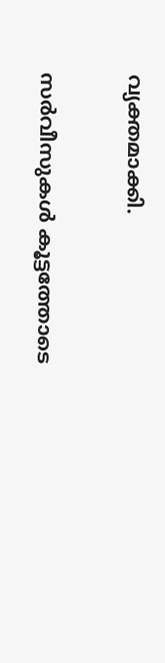വ്യക്തമാക്കി.

സർവീസുകൾ കൂട്ടത്തോടെ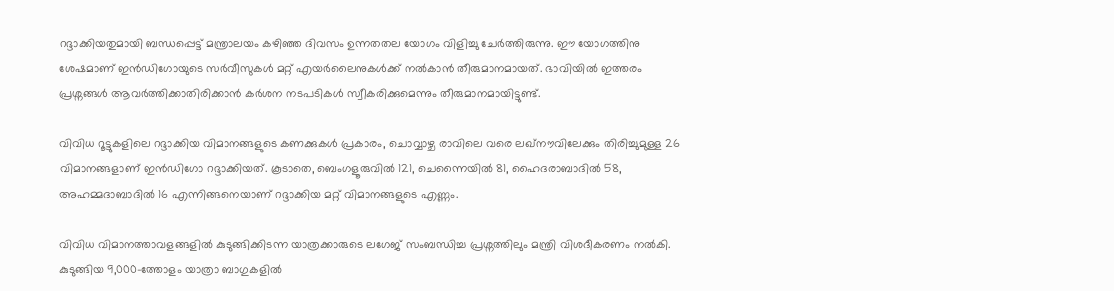റദ്ദാക്കിയതുമായി ബന്ധപ്പെട്ട് മന്ത്രാലയം കഴിഞ്ഞ ദിവസം ഉന്നതതല യോഗം വിളിച്ചു ചേർത്തിരുന്നു. ഈ യോഗത്തിനു ശേഷമാണ് ഇൻഡിഗോയുടെ സർവീസുകൾ മറ്റ് എയർലൈനുകൾക്ക് നൽകാൻ തീരുമാനമായത്. ഭാവിയിൽ ഇത്തരം പ്രശ്നങ്ങൾ ആവർത്തിക്കാതിരിക്കാൻ കർശന നടപടികൾ സ്വീകരിക്കുമെന്നും തീരുമാനമായിട്ടുണ്ട്.

വിവിധ റൂട്ടുകളിലെ റദ്ദാക്കിയ വിമാനങ്ങളുടെ കണക്കുകൾ പ്രകാരം, ചൊവ്വാഴ്ച രാവിലെ വരെ ലഖ്നൗവിലേക്കും തിരിച്ചുമുള്ള 26 വിമാനങ്ങളാണ് ഇൻഡിഗോ റദ്ദാക്കിയത്. കൂടാതെ, ബെംഗളൂരുവിൽ 121, ചെന്നൈയിൽ 81, ഹൈദരാബാദിൽ 58, അഹമ്മദാബാദിൽ 16 എന്നിങ്ങനെയാണ് റദ്ദാക്കിയ മറ്റ് വിമാനങ്ങളുടെ എണ്ണം.

വിവിധ വിമാനത്താവളങ്ങളിൽ കുടുങ്ങിക്കിടന്ന യാത്രക്കാരുടെ ലഗേജ് സംബന്ധിച്ച പ്രശ്നത്തിലും മന്ത്രി വിശദീകരണം നൽകി. കുടുങ്ങിയ 9,000-ത്തോളം യാത്രാ ബാഗുകളിൽ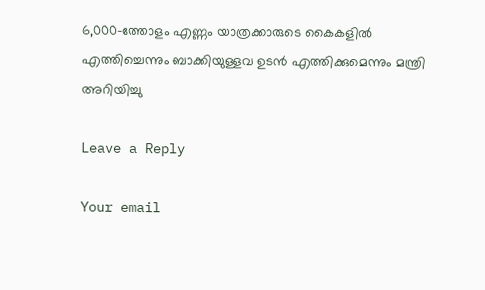6,000-ത്തോളം എണ്ണം യാത്രക്കാരുടെ കൈകളിൽ എത്തിച്ചെന്നും ബാക്കിയുള്ളവ ഉടൻ എത്തിക്കുമെന്നും മന്ത്രി അറിയിച്ചു

Leave a Reply

Your email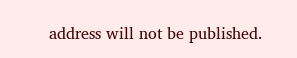address will not be published.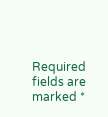Required fields are marked *